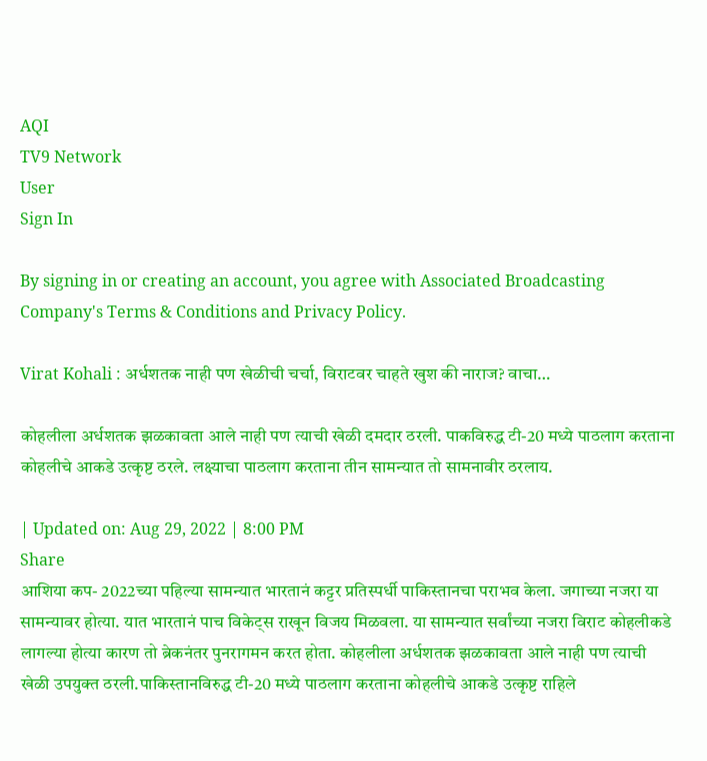AQI
TV9 Network
User
Sign In

By signing in or creating an account, you agree with Associated Broadcasting Company's Terms & Conditions and Privacy Policy.

Virat Kohali : अर्धशतक नाही पण खेळीची चर्चा, विराटवर चाहते खुश की नाराज? वाचा…

कोहलीला अर्धशतक झळकावता आले नाही पण त्याची खेळी दमदार ठरली. पाकविरुद्ध टी-20 मध्ये पाठलाग करताना कोहलीचे आकडे उत्कृष्ट ठरले. लक्ष्याचा पाठलाग करताना तीन सामन्यात तो सामनावीर ठरलाय.

| Updated on: Aug 29, 2022 | 8:00 PM
Share
आशिया कप- 2022च्या पहिल्या सामन्यात भारतानं कट्टर प्रतिस्पर्धी पाकिस्तानचा पराभव केला. जगाच्या नजरा या सामन्यावर होत्या. यात भारतानं पाच विकेट्स राखून विजय मिळवला. या सामन्यात सर्वांच्या नजरा विराट कोहलीकडे लागल्या होत्या कारण तो ब्रेकनंतर पुनरागमन करत होता. कोहलीला अर्धशतक झळकावता आले नाही पण त्याची खेळी उपयुक्त ठरली.पाकिस्तानविरुद्ध टी-20 मध्ये पाठलाग करताना कोहलीचे आकडे उत्कृष्ट राहिले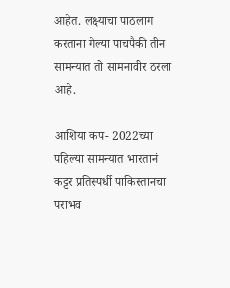आहेत. लक्ष्याचा पाठलाग करताना गेल्या पाचपैकी तीन सामन्यात तो सामनावीर ठरला आहे.

आशिया कप- 2022च्या पहिल्या सामन्यात भारतानं कट्टर प्रतिस्पर्धी पाकिस्तानचा पराभव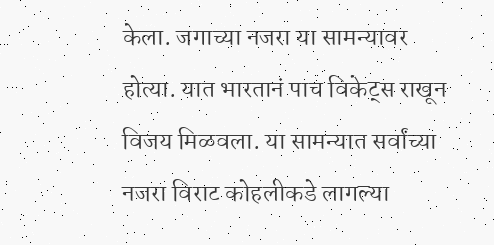केला. जगाच्या नजरा या सामन्यावर होत्या. यात भारतानं पाच विकेट्स राखून विजय मिळवला. या सामन्यात सर्वांच्या नजरा विराट कोहलीकडे लागल्या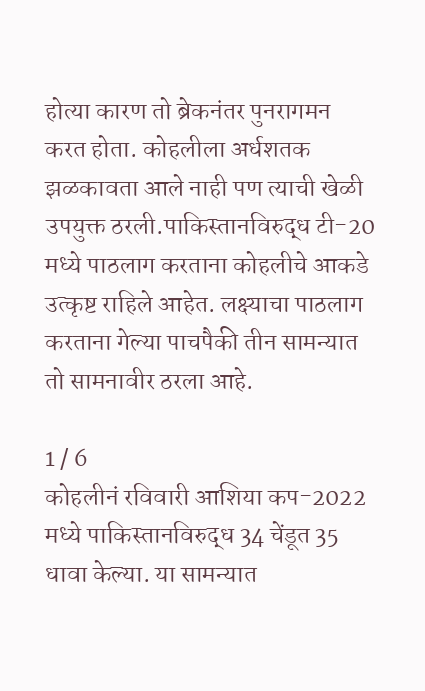होत्या कारण तो ब्रेकनंतर पुनरागमन करत होता. कोहलीला अर्धशतक झळकावता आले नाही पण त्याची खेळी उपयुक्त ठरली.पाकिस्तानविरुद्ध टी-20 मध्ये पाठलाग करताना कोहलीचे आकडे उत्कृष्ट राहिले आहेत. लक्ष्याचा पाठलाग करताना गेल्या पाचपैकी तीन सामन्यात तो सामनावीर ठरला आहे.

1 / 6
कोहलीनं रविवारी आशिया कप-2022 मध्ये पाकिस्तानविरुद्ध 34 चेंडूत 35 धावा केल्या. या सामन्यात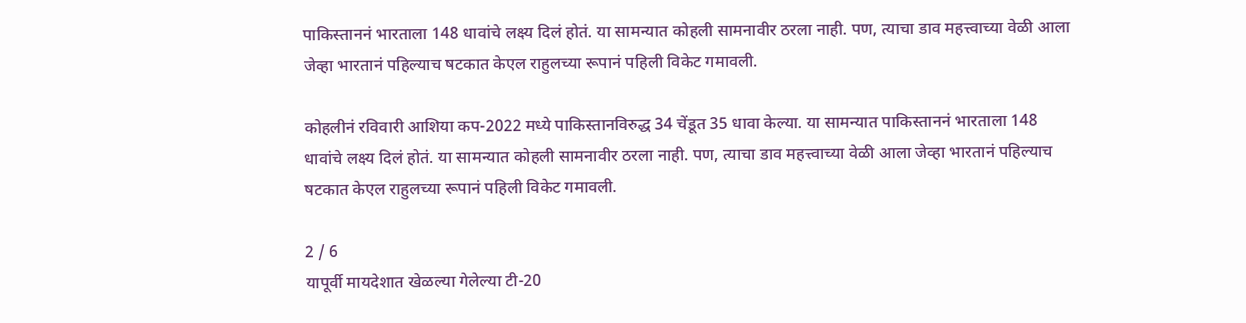पाकिस्ताननं भारताला 148 धावांचे लक्ष्य दिलं होतं. या सामन्यात कोहली सामनावीर ठरला नाही. पण, त्याचा डाव महत्त्वाच्या वेळी आला जेव्हा भारतानं पहिल्याच षटकात केएल राहुलच्या रूपानं पहिली विकेट गमावली.

कोहलीनं रविवारी आशिया कप-2022 मध्ये पाकिस्तानविरुद्ध 34 चेंडूत 35 धावा केल्या. या सामन्यात पाकिस्ताननं भारताला 148 धावांचे लक्ष्य दिलं होतं. या सामन्यात कोहली सामनावीर ठरला नाही. पण, त्याचा डाव महत्त्वाच्या वेळी आला जेव्हा भारतानं पहिल्याच षटकात केएल राहुलच्या रूपानं पहिली विकेट गमावली.

2 / 6
यापूर्वी मायदेशात खेळल्या गेलेल्या टी-20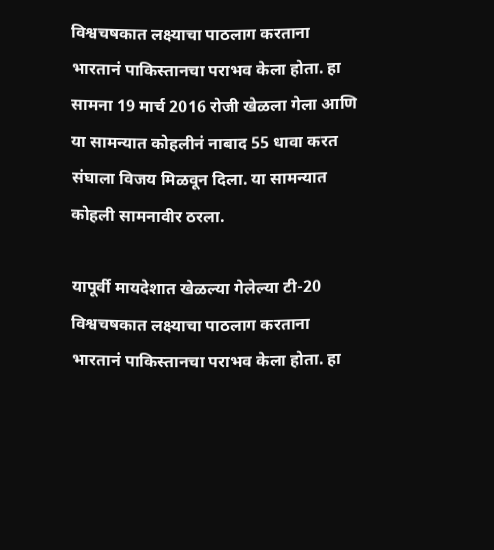विश्वचषकात लक्ष्याचा पाठलाग करताना भारतानं पाकिस्तानचा पराभव केला होता. हा सामना 19 मार्च 2016 रोजी खेळला गेला आणि या सामन्यात कोहलीनं नाबाद 55 धावा करत संघाला विजय मिळवून दिला. या सामन्यात कोहली सामनावीर ठरला.

यापूर्वी मायदेशात खेळल्या गेलेल्या टी-20 विश्वचषकात लक्ष्याचा पाठलाग करताना भारतानं पाकिस्तानचा पराभव केला होता. हा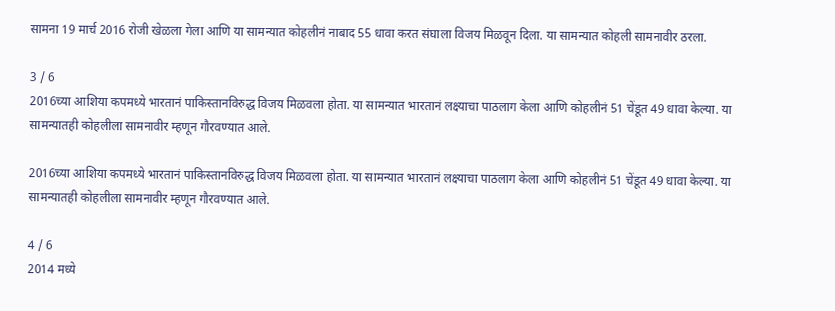सामना 19 मार्च 2016 रोजी खेळला गेला आणि या सामन्यात कोहलीनं नाबाद 55 धावा करत संघाला विजय मिळवून दिला. या सामन्यात कोहली सामनावीर ठरला.

3 / 6
2016च्या आशिया कपमध्ये भारतानं पाकिस्तानविरुद्ध विजय मिळवला होता. या सामन्यात भारतानं लक्ष्याचा पाठलाग केला आणि कोहलीनं 51 चेंडूत 49 धावा केल्या. या सामन्यातही कोहलीला सामनावीर म्हणून गौरवण्यात आले.

2016च्या आशिया कपमध्ये भारतानं पाकिस्तानविरुद्ध विजय मिळवला होता. या सामन्यात भारतानं लक्ष्याचा पाठलाग केला आणि कोहलीनं 51 चेंडूत 49 धावा केल्या. या सामन्यातही कोहलीला सामनावीर म्हणून गौरवण्यात आले.

4 / 6
2014 मध्ये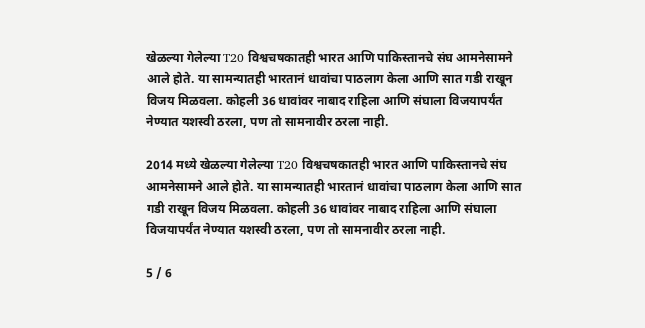खेळल्या गेलेल्या T20 विश्वचषकातही भारत आणि पाकिस्तानचे संघ आमनेसामने आले होते. या सामन्यातही भारतानं धावांचा पाठलाग केला आणि सात गडी राखून विजय मिळवला. कोहली 36 धावांवर नाबाद राहिला आणि संघाला विजयापर्यंत नेण्यात यशस्वी ठरला, पण तो सामनावीर ठरला नाही.

2014 मध्ये खेळल्या गेलेल्या T20 विश्वचषकातही भारत आणि पाकिस्तानचे संघ आमनेसामने आले होते. या सामन्यातही भारतानं धावांचा पाठलाग केला आणि सात गडी राखून विजय मिळवला. कोहली 36 धावांवर नाबाद राहिला आणि संघाला विजयापर्यंत नेण्यात यशस्वी ठरला, पण तो सामनावीर ठरला नाही.

5 / 6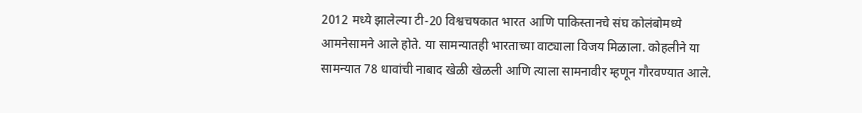2012 मध्ये झालेल्या टी-20 विश्वचषकात भारत आणि पाकिस्तानचे संघ कोलंबोमध्ये आमनेसामने आले होते. या सामन्यातही भारताच्या वाट्याला विजय मिळाला. कोहलीने या सामन्यात 78 धावांची नाबाद खेळी खेळली आणि त्याला सामनावीर म्हणून गौरवण्यात आले.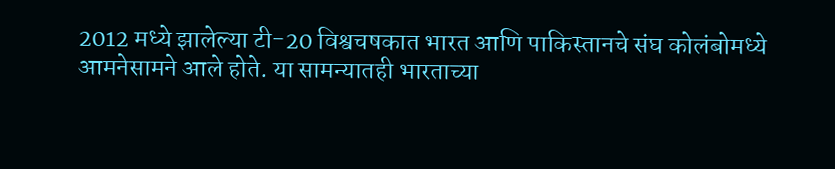2012 मध्ये झालेल्या टी-20 विश्वचषकात भारत आणि पाकिस्तानचे संघ कोलंबोमध्ये आमनेसामने आले होते. या सामन्यातही भारताच्या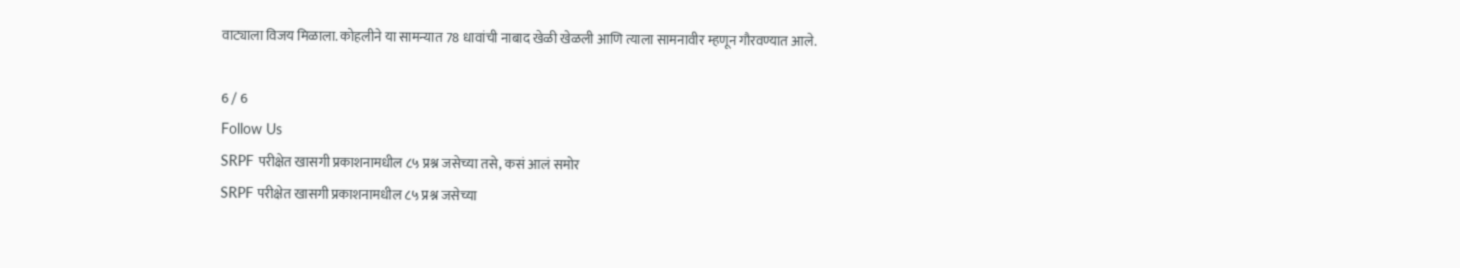वाट्याला विजय मिळाला. कोहलीने या सामन्यात 78 धावांची नाबाद खेळी खेळली आणि त्याला सामनावीर म्हणून गौरवण्यात आले.

6 / 6
Follow Us
SRPF परीक्षेत खासगी प्रकाशनामधील ८५ प्रश्न जसेच्या तसे, कसं आलं समोर
SRPF परीक्षेत खासगी प्रकाशनामधील ८५ प्रश्न जसेच्या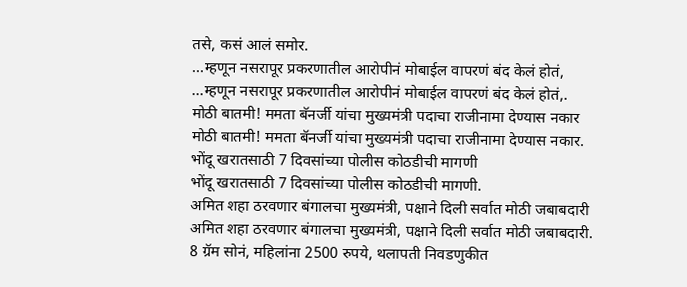तसे, कसं आलं समोर.
...म्हणून नसरापूर प्रकरणातील आरोपीनं मोबाईल वापरणं बंद केलं होतं,
...म्हणून नसरापूर प्रकरणातील आरोपीनं मोबाईल वापरणं बंद केलं होतं,.
मोठी बातमी! ममता बॅनर्जी यांचा मुख्यमंत्री पदाचा राजीनामा देण्यास नकार
मोठी बातमी! ममता बॅनर्जी यांचा मुख्यमंत्री पदाचा राजीनामा देण्यास नकार.
भोंदू खरातसाठी 7 दिवसांच्या पोलीस कोठडीची मागणी
भोंदू खरातसाठी 7 दिवसांच्या पोलीस कोठडीची मागणी.
अमित शहा ठरवणार बंगालचा मुख्यमंत्री, पक्षाने दिली सर्वात मोठी जबाबदारी
अमित शहा ठरवणार बंगालचा मुख्यमंत्री, पक्षाने दिली सर्वात मोठी जबाबदारी.
8 ग्रॅम सोनं, महिलांना 2500 रुपये, थलापती निवडणुकीत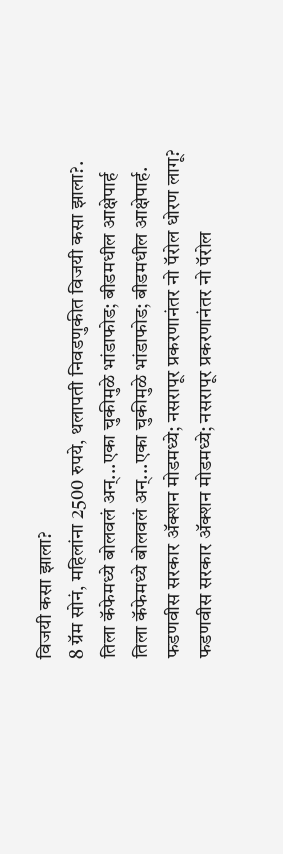विजयी कसा झाला?
8 ग्रॅम सोनं, महिलांना 2500 रुपये, थलापती निवडणुकीत विजयी कसा झाला?.
तिला कॅफेमध्ये बोलवलं अन्...एका चुकीमुळे भांडाफोड; बीडमधील आक्षेपार्ह
तिला कॅफेमध्ये बोलवलं अन्...एका चुकीमुळे भांडाफोड; बीडमधील आक्षेपार्ह.
फडणवीस सरकार अ‍ॅक्शन मोडमध्ये; नसरापूर प्रकरणानंतर नो पॅरोल धोरण लागू?
फडणवीस सरकार अ‍ॅक्शन मोडमध्ये; नसरापूर प्रकरणानंतर नो पॅरोल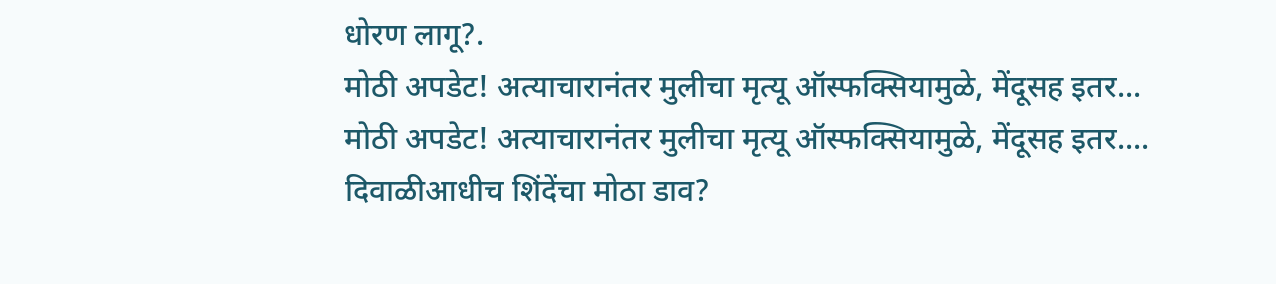धोरण लागू?.
मोठी अपडेट! अत्याचारानंतर मुलीचा मृत्यू ऑस्फक्सियामुळे, मेंदूसह इतर...
मोठी अपडेट! अत्याचारानंतर मुलीचा मृत्यू ऑस्फक्सियामुळे, मेंदूसह इतर....
दिवाळीआधीच शिंदेंचा मोठा डाव?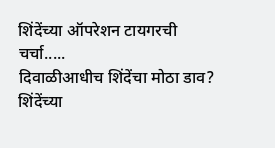शिंदेंच्या ऑपरेशन टायगरची चर्चा.....
दिवाळीआधीच शिंदेंचा मोठा डाव? शिंदेंच्या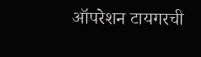ऑपरेशन टायगरची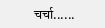चर्चा......